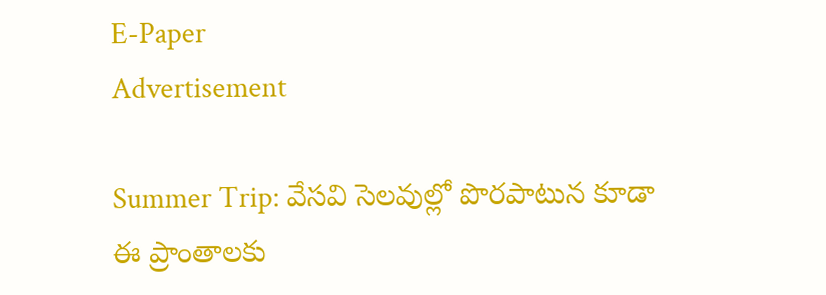E-Paper
Advertisement

Summer Trip: వేసవి సెలవుల్లో పొరపాటున కూడా ఈ ప్రాంతాలకు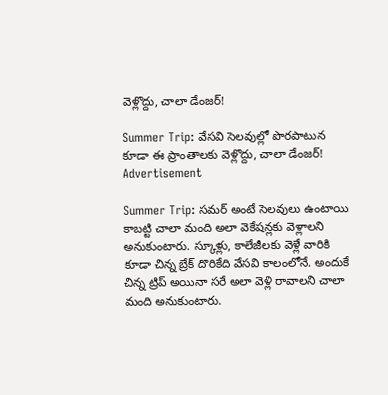వెళ్లొద్దు, చాలా డేంజర్!

Summer Trip: వేసవి సెలవుల్లో పొరపాటున కూడా ఈ ప్రాంతాలకు వెళ్లొద్దు, చాలా డేంజర్!
Advertisement

Summer Trip: సమర్ అంటే సెలవులు ఉంటాయి కాబట్టి చాలా మంది అలా వెకేషన్లకు వెళ్లాలని అనుకుంటారు. స్కూళ్లు, కాలేజీలకు వెళ్లే వారికి కూడా చిన్న బ్రేక్ దొరికేది వేసవి కాలంలోనే. అందుకే చిన్న ట్రిప్ అయినా సరే అలా వెళ్లి రావాలని చాలా మంది అనుకుంటారు.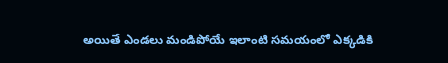అయితే ఎండలు మండిపోయే ఇలాంటి సమయంలో ఎక్కడికి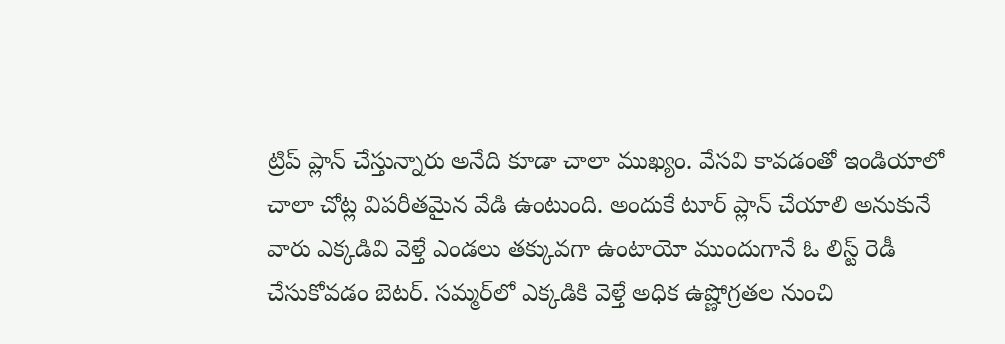ట్రిప్ ప్లాన్ చేస్తున్నారు అనేది కూడా చాలా ముఖ్యం. వేసవి కావడంతో ఇండియాలో చాలా చోట్ల విపరీతమైన వేడి ఉంటుంది. అందుకే టూర్ ప్లాన్ చేయాలి అనుకునే వారు ఎక్కడివి వెళ్తే ఎండలు తక్కువగా ఉంటాయో ముందుగానే ఓ లిస్ట్ రెడీ చేసుకోవడం బెటర్. సమ్మర్‌లో ఎక్కడికి వెళ్తే అధిక ఉష్ణోగ్రతల నుంచి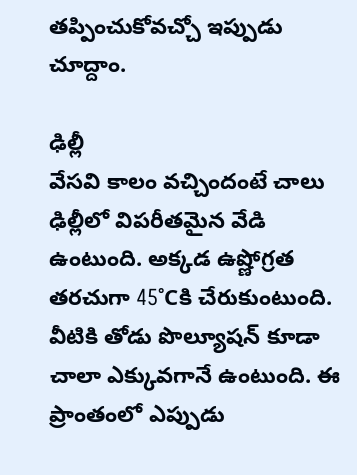తప్పించుకోవచ్చో ఇప్పుడు చూద్దాం.

ఢిల్లీ
వేసవి కాలం వచ్చిందంటే చాలు ఢిల్లీలో విపరీతమైన వేడి ఉంటుంది. అక్కడ ఉష్ణోగ్రత తరచుగా 45°Cకి చేరుకుంటుంది. వీటికి తోడు పొల్యూషన్ కూడా చాలా ఎక్కువగానే ఉంటుంది. ఈ ప్రాంతంలో ఎప్పుడు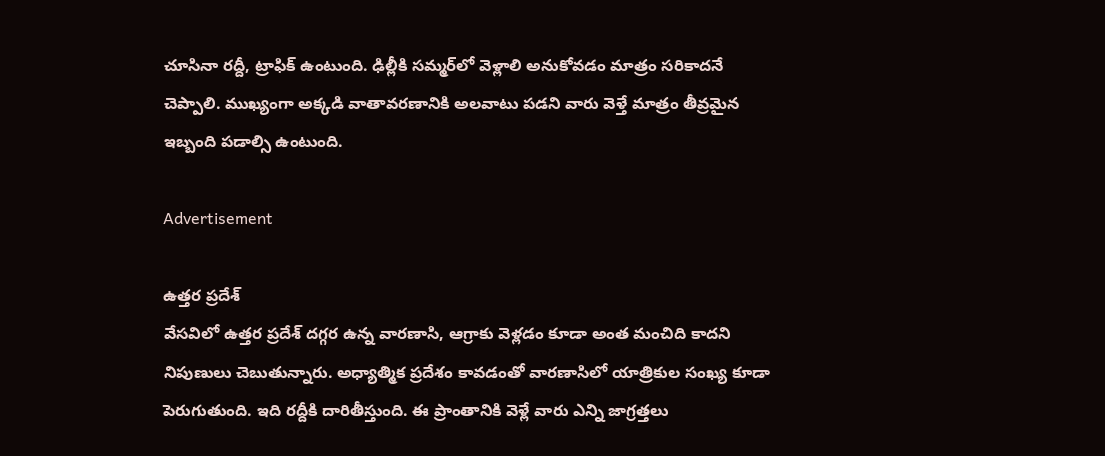చూసినా రద్దీ, ట్రాఫిక్ ఉంటుంది. ఢిల్లీకి సమ్మర్‌లో వెళ్లాలి అనుకోవడం మాత్రం సరికాదనే చెప్పాలి. ముఖ్యంగా అక్కడి వాతావరణానికి అలవాటు పడని వారు వెళ్తే మాత్రం తీవ్రమైన ఇబ్బంది పడాల్సి ఉంటుంది.

Advertisement

ఉత్తర ప్రదేశ్
వేసవిలో ఉత్తర ప్రదేశ్‌ దగ్గర ఉన్న వారణాసి, ఆగ్రాకు వెళ్లడం కూడా అంత మంచిది కాదని నిపుణులు చెబుతున్నారు. అధ్యాత్మిక ప్రదేశం కావడంతో వారణాసిలో యాత్రికుల సంఖ్య కూడా పెరుగుతుంది. ఇది రద్దీకి దారితీస్తుంది. ఈ ప్రాంతానికి వెళ్లే వారు ఎన్ని జాగ్రత్తలు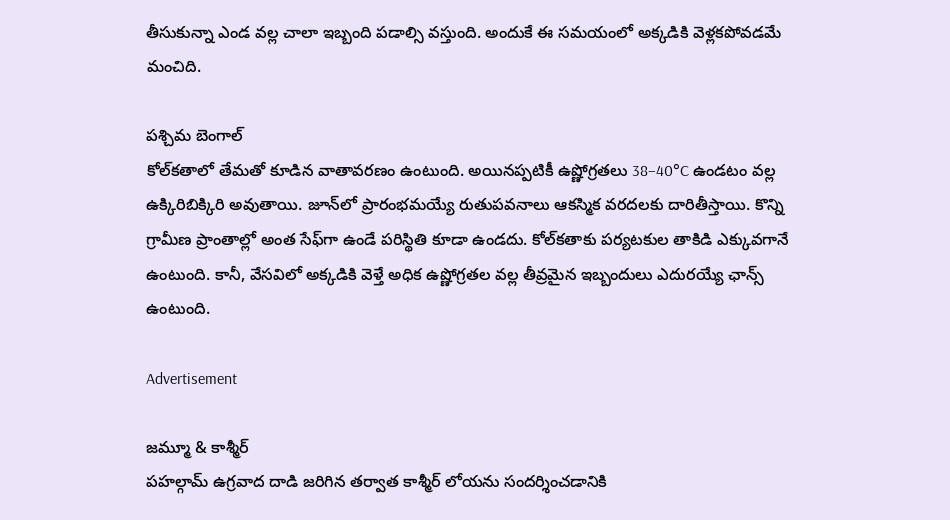తీసుకున్నా ఎండ వల్ల చాలా ఇబ్బంది పడాల్సి వస్తుంది. అందుకే ఈ సమయంలో అక్కడికి వెళ్లకపోవడమే మంచిది.

పశ్చిమ బెంగాల్
కోల్‌కతాలో తేమతో కూడిన వాతావరణం ఉంటుంది. అయినప్పటికీ ఉష్ణోగ్రతలు 38–40°C ఉండటం వల్ల ఉక్కిరిబిక్కిరి అవుతాయి. జూన్‌లో ప్రారంభమయ్యే రుతుపవనాలు ఆకస్మిక వరదలకు దారితీస్తాయి. కొన్ని గ్రామీణ ప్రాంతాల్లో అంత సేఫ్‌గా ఉండే పరిస్థితి కూడా ఉండదు. కోల్‌కతాకు పర్యటకుల తాకిడి ఎక్కువగానే ఉంటుంది. కానీ, వేసవిలో అక్కడికి వెళ్తే అధిక ఉష్ణోగ్రతల వల్ల తీవ్రమైన ఇబ్బందులు ఎదురయ్యే ఛాన్స్ ఉంటుంది.

Advertisement

జమ్మూ & కాశ్మీర్
పహల్గామ్ ఉగ్రవాద దాడి జరిగిన తర్వాత కాశ్మీర్ లోయను సందర్శించడానికి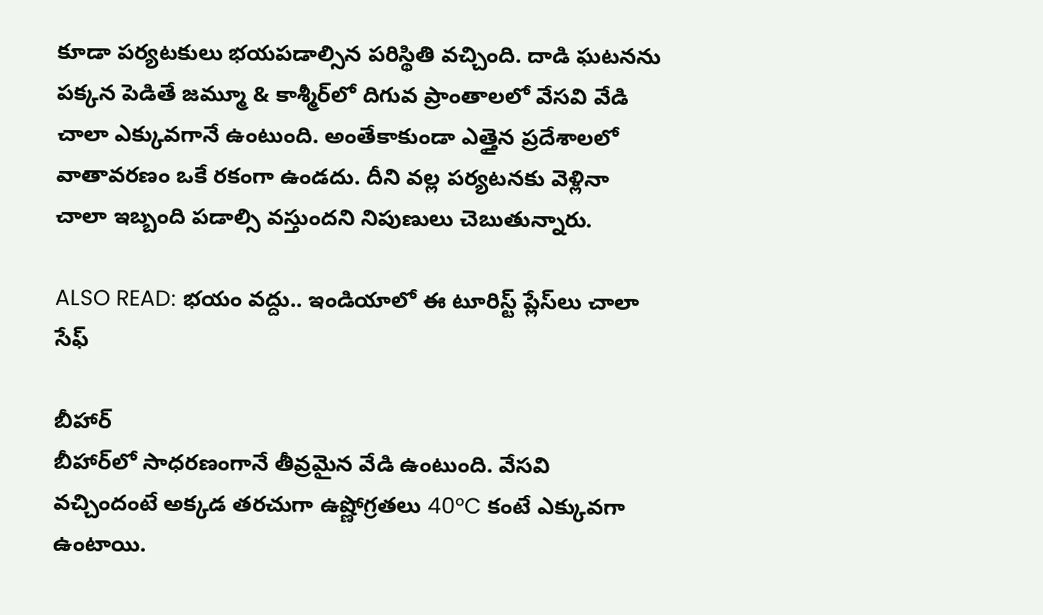కూడా పర్యటకులు భయపడాల్సిన పరిస్థితి వచ్చింది. దాడి ఘటనను పక్కన పెడితే జమ్మూ & కాశ్మీర్‌లో దిగువ ప్రాంతాలలో వేసవి వేడి చాలా ఎక్కువగానే ఉంటుంది. అంతేకాకుండా ఎత్తైన ప్రదేశాలలో వాతావరణం ఒకే రకంగా ఉండదు. దీని వల్ల పర్యటనకు వెళ్లినా చాలా ఇబ్బంది పడాల్సి వస్తుందని నిపుణులు చెబుతున్నారు.

ALSO READ: భయం వద్దు.. ఇండియాలో ఈ టూరిస్ట్ ప్లేస్‌లు చాలా సేఫ్

బీహార్
బీహార్‌లో సాధరణంగానే తీవ్రమైన వేడి ఉంటుంది. వేసవి వచ్చిందంటే అక్కడ తరచుగా ఉష్ణోగ్రతలు 40°C కంటే ఎక్కువగా ఉంటాయి.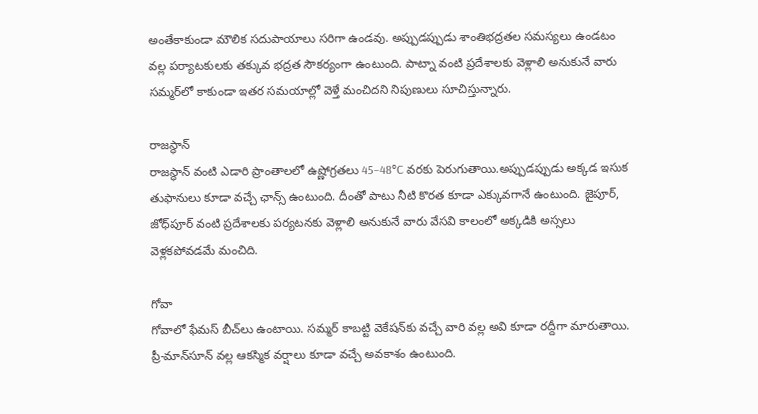అంతేకాకుండా మౌలిక సదుపాయాలు సరిగా ఉండవు. అప్పుడప్పుడు శాంతిభద్రతల సమస్యలు ఉండటం వల్ల పర్యాటకులకు తక్కువ భద్రత సౌకర్యంగా ఉంటుంది. పాట్నా వంటి ప్రదేశాలకు వెళ్లాలి అనుకునే వారు సమ్మర్‌లో కాకుండా ఇతర సమయాల్లో వెళ్తే మంచిదని నిపుణులు సూచిస్తున్నారు.

రాజస్థాన్
రాజస్థాన్ వంటి ఎడారి ప్రాంతాలలో ఉష్ణోగ్రతలు 45–48°C వరకు పెరుగుతాయి.అప్పుడప్పుడు అక్కడ ఇసుక తుఫానులు కూడా వచ్చే ఛాన్స్ ఉంటుంది. దీంతో పాటు నీటి కొరత కూడా ఎక్కువగానే ఉంటుంది. జైపూర్, జోధ్‌పూర్ వంటి ప్రదేశాలకు పర్యటనకు వెళ్లాలి అనుకునే వారు వేసవి కాలంలో అక్కడికి అస్సలు వెళ్లకపోవడమే మంచిది.

గోవా
గోవాలో ఫేమస్ బీచ్‌లు ఉంటాయి. సమ్మర్ కాబట్టి వెకేషన్‌కు వచ్చే వారి వల్ల అవి కూడా రద్దీగా మారుతాయి. ప్రీ-మాన్‌సూన్ వల్ల ఆకస్మిక వర్షాలు కూడా వచ్చే అవకాశం ఉంటుంది.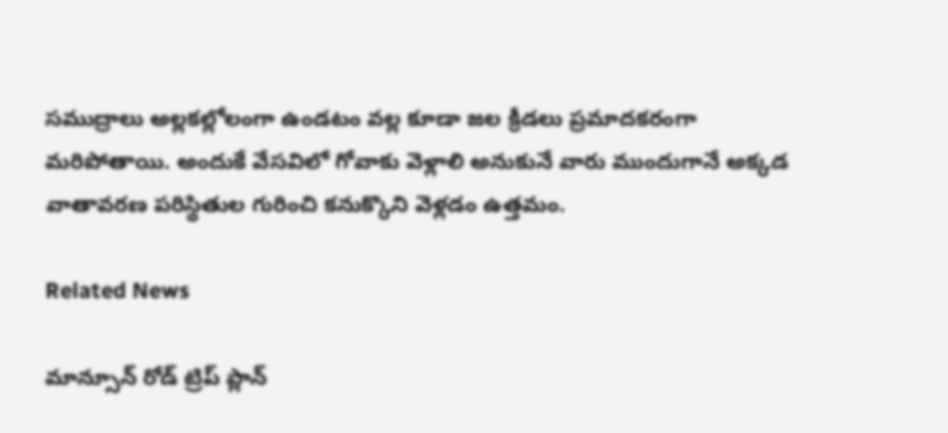సముద్రాలు అల్లకల్లోలంగా ఉండటం వల్ల కూడా జల క్రీడలు ప్రమాదకరంగా మరిపోతాయి. అందుకే వేసవిలో గోవాకు వెళ్లాలి అనుకునే వారు ముందుగానే అక్కడ వాతావరణ పరిస్థితుల గురించి కనుక్కొని వెళ్లడం ఉత్తమం.

Related News

మాన్సూన్ రోడ్ ట్రిప్ ప్లాన్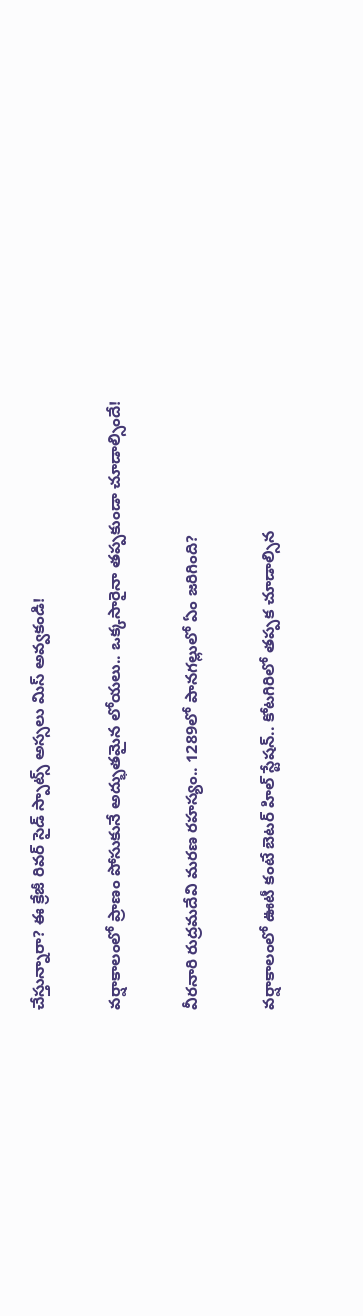చేస్తున్నారా? ఈ క్రేజీ రివర్‌ సైడ్ స్పాట్స్ అస్సలు మిస్ అవ్వకండి!

వర్షాకాలంలో ప్రాణం పోసుకునే అద్భుతమైన లోయలు.. ఒక్కసారైనా తప్పకుండా చూడాల్సిందే!

వీరనారి రుద్రమదేవి మరణ రహస్యం.. 1289లో పానగల్లులో ఏం జరిగింది?

వర్షాకాలంలో ఊటీ కంటే బెటర్ హిల్ స్టేషన్.. కోటగిరిలో తప్పక చూడాల్సిన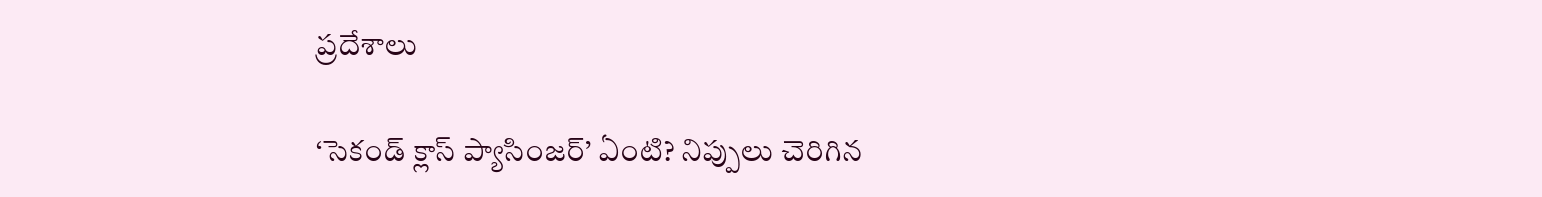ప్రదేశాలు

‘సెకండ్ క్లాస్ ప్యాసింజర్’ ఏంటి? నిప్పులు చెరిగిన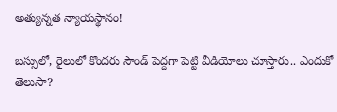అత్యున్నత న్యాయస్థానం!

బస్సులో, రైలులో కొందరు సౌండ్ పెద్దగా పెట్టి వీడియోలు చూస్తారు.. ఎందుకో తెలుసా?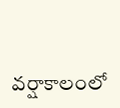వర్షాకాలంలో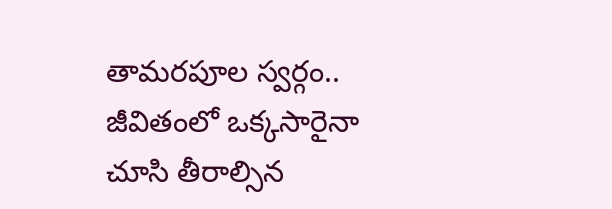తామరపూల స్వర్గం.. జీవితంలో ఒక్కసారైనా చూసి తీరాల్సిన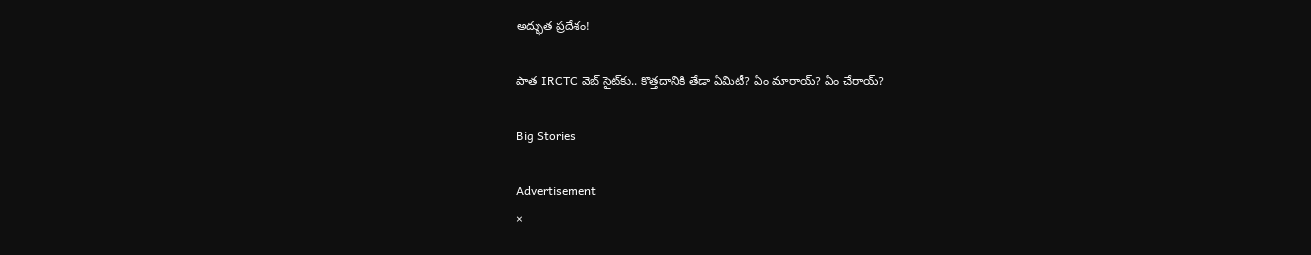అద్భుత ప్రదేశం!

పాత IRCTC వెబ్ సైట్‌కు.. కొత్తదానికి తేడా ఏమిటీ? ఏం మారాయ్? ఏం చేరాయ్?

Big Stories

Advertisement
×